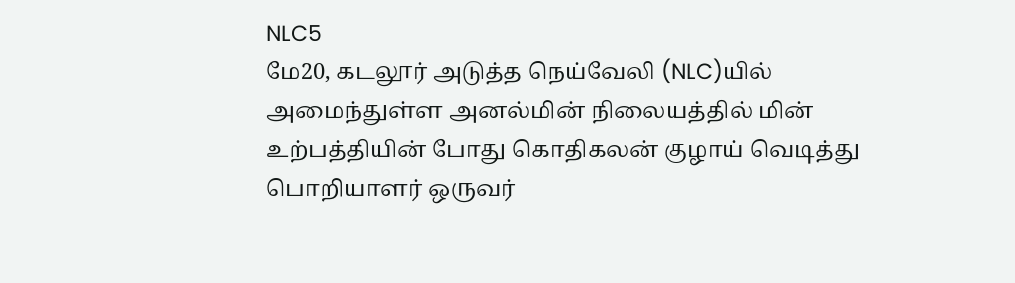NLC5
மே20, கடலூர் அடுத்த நெய்வேலி (NLC)யில் அமைந்துள்ள அனல்மின் நிலையத்தில் மின் உற்பத்தியின் போது கொதிகலன் குழாய் வெடித்து பொறியாளர் ஒருவர்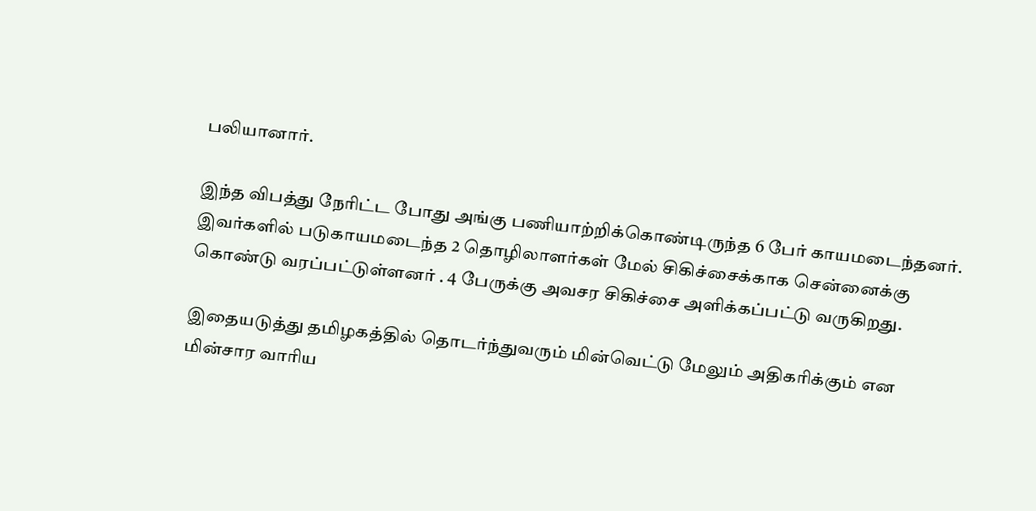பலியானார்.

இந்த விபத்து நேரிட்ட போது அங்கு பணியாற்றிக்கொண்டிருந்த 6 பேர் காயமடைந்தனர். இவர்களில் படுகாயமடைந்த 2 தொழிலாளர்கள் மேல் சிகிச்சைக்காக சென்னைக்கு கொண்டு வரப்பட்டுள்ளனர் . 4 பேருக்கு அவசர சிகிச்சை அளிக்கப்பட்டு வருகிறது.

இதையடுத்து தமிழகத்தில் தொடர்ந்துவரும் மின்வெட்டு மேலும் அதிகரிக்கும் என மின்சார வாரிய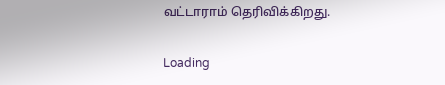வட்டாராம் தெரிவிக்கிறது.

Loading